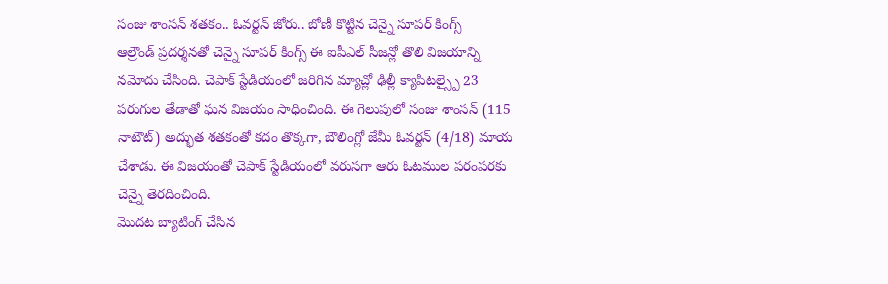సంజు శాంసన్ శతకం.. ఓవర్టన్ జోరు.. బోణీ కొట్టిన చెన్నై సూపర్ కింగ్స్
ఆల్రౌండ్ ప్రదర్శనతో చెన్నై సూపర్ కింగ్స్ ఈ ఐపీఎల్ సీజన్లో తొలి విజయాన్ని నమోదు చేసింది. చెపాక్ స్టేడియంలో జరిగిన మ్యాచ్లో ఢిల్లీ క్యాపిటల్స్పై 23 పరుగుల తేడాతో ఘన విజయం సాధించింది. ఈ గెలుపులో సంజు శాంసన్ (115 నాటౌట్) అద్భుత శతకంతో కదం తొక్కగా, బౌలింగ్లో జేమీ ఓవర్టన్ (4/18) మాయ చేశాడు. ఈ విజయంతో చెపాక్ స్టేడియంలో వరుసగా ఆరు ఓటముల పరంపరకు చెన్నై తెరదించింది.
మొదట బ్యాటింగ్ చేసిన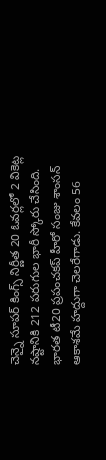చెన్నై సూపర్ కింగ్స్ నిర్ణీత 20 ఓవర్లలో 2 వికెట్ల నష్టానికి 212 పరుగుల భారీ స్కోరు చేసింది. భారత టీ20 ప్రపంచకప్ హీరో సంజు శాంసన్ ఆకాశమే హద్దుగా చెలరేగాడు. కేవలం 56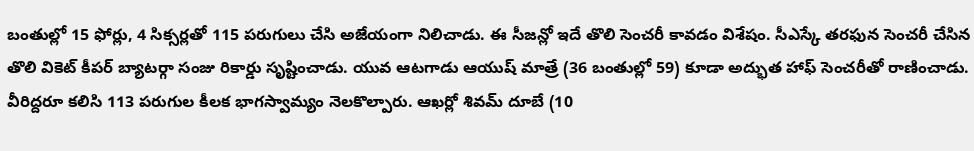బంతుల్లో 15 ఫోర్లు, 4 సిక్సర్లతో 115 పరుగులు చేసి అజేయంగా నిలిచాడు. ఈ సీజన్లో ఇదే తొలి సెంచరీ కావడం విశేషం. సీఎస్కే తరఫున సెంచరీ చేసిన తొలి వికెట్ కీపర్ బ్యాటర్గా సంజు రికార్డు సృష్టించాడు. యువ ఆటగాడు ఆయుష్ మాత్రే (36 బంతుల్లో 59) కూడా అద్భుత హాఫ్ సెంచరీతో రాణించాడు. వీరిద్దరూ కలిసి 113 పరుగుల కీలక భాగస్వామ్యం నెలకొల్పారు. ఆఖర్లో శివమ్ దూబే (10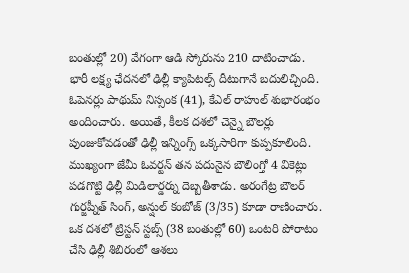బంతుల్లో 20) వేగంగా ఆడి స్కోరును 210 దాటించాడు.
భారీ లక్ష్య ఛేదనలో ఢిల్లీ క్యాపిటల్స్ దీటుగానే బదులిచ్చింది. ఓపెనర్లు పాథుమ్ నిస్సంక (41), కేఎల్ రాహుల్ శుభారంభం అందించారు. అయితే, కీలక దశలో చెన్నై బౌలర్లు పుంజుకోవడంతో ఢిల్లీ ఇన్నింగ్స్ ఒక్కసారిగా కుప్పకూలింది. ముఖ్యంగా జేమీ ఓవర్టన్ తన పదునైన బౌలింగ్తో 4 వికెట్లు పడగొట్టి ఢిల్లీ మిడిలార్డర్ను దెబ్బతీశాడు. అరంగేట్ర బౌలర్ గుర్జప్నీత్ సింగ్, అన్షుల్ కంబోజ్ (3/35) కూడా రాణించారు.
ఒక దశలో ట్రిస్టన్ స్టబ్స్ (38 బంతుల్లో 60) ఒంటరి పోరాటం చేసి ఢిల్లీ శిబిరంలో ఆశలు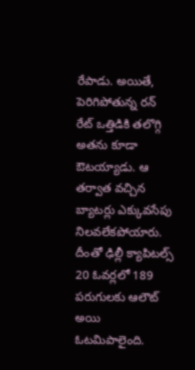రేపాడు. అయితే, పెరిగిపోతున్న రన్ రేట్ ఒత్తిడికి తలొగ్గి అతను కూడా ఔటయ్యాడు. ఆ తర్వాత వచ్చిన బ్యాటర్లు ఎక్కువసేపు నిలవలేకపోయారు. దీంతో ఢిల్లీ క్యాపిటల్స్ 20 ఓవర్లలో 189 పరుగులకు ఆలౌట్ అయి ఓటమిపాలైంది.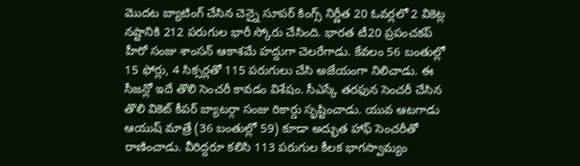మొదట బ్యాటింగ్ చేసిన చెన్నై సూపర్ కింగ్స్ నిర్ణీత 20 ఓవర్లలో 2 వికెట్ల నష్టానికి 212 పరుగుల భారీ స్కోరు చేసింది. భారత టీ20 ప్రపంచకప్ హీరో సంజు శాంసన్ ఆకాశమే హద్దుగా చెలరేగాడు. కేవలం 56 బంతుల్లో 15 ఫోర్లు, 4 సిక్సర్లతో 115 పరుగులు చేసి అజేయంగా నిలిచాడు. ఈ సీజన్లో ఇదే తొలి సెంచరీ కావడం విశేషం. సీఎస్కే తరఫున సెంచరీ చేసిన తొలి వికెట్ కీపర్ బ్యాటర్గా సంజు రికార్డు సృష్టించాడు. యువ ఆటగాడు ఆయుష్ మాత్రే (36 బంతుల్లో 59) కూడా అద్భుత హాఫ్ సెంచరీతో రాణించాడు. వీరిద్దరూ కలిసి 113 పరుగుల కీలక భాగస్వామ్యం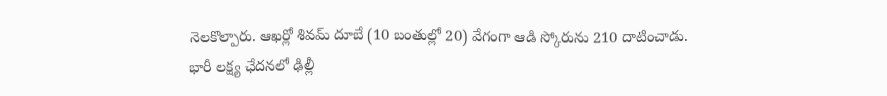నెలకొల్పారు. ఆఖర్లో శివమ్ దూబే (10 బంతుల్లో 20) వేగంగా ఆడి స్కోరును 210 దాటించాడు.
భారీ లక్ష్య ఛేదనలో ఢిల్లీ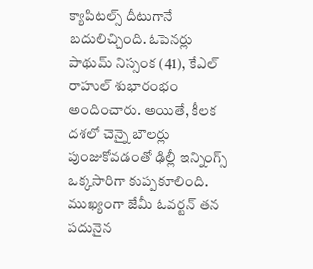క్యాపిటల్స్ దీటుగానే బదులిచ్చింది. ఓపెనర్లు పాథుమ్ నిస్సంక (41), కేఎల్ రాహుల్ శుభారంభం అందించారు. అయితే, కీలక దశలో చెన్నై బౌలర్లు పుంజుకోవడంతో ఢిల్లీ ఇన్నింగ్స్ ఒక్కసారిగా కుప్పకూలింది. ముఖ్యంగా జేమీ ఓవర్టన్ తన పదునైన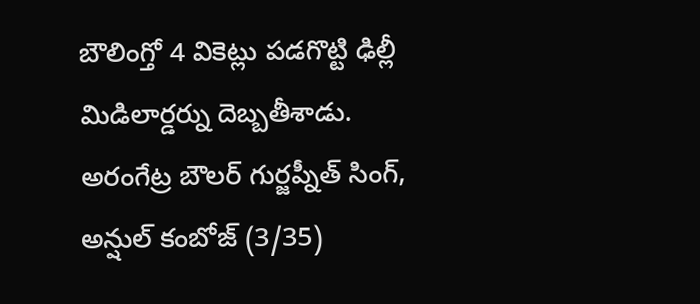బౌలింగ్తో 4 వికెట్లు పడగొట్టి ఢిల్లీ మిడిలార్డర్ను దెబ్బతీశాడు. అరంగేట్ర బౌలర్ గుర్జప్నీత్ సింగ్, అన్షుల్ కంబోజ్ (3/35)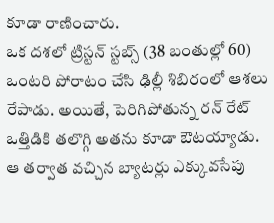కూడా రాణించారు.
ఒక దశలో ట్రిస్టన్ స్టబ్స్ (38 బంతుల్లో 60) ఒంటరి పోరాటం చేసి ఢిల్లీ శిబిరంలో ఆశలు రేపాడు. అయితే, పెరిగిపోతున్న రన్ రేట్ ఒత్తిడికి తలొగ్గి అతను కూడా ఔటయ్యాడు. ఆ తర్వాత వచ్చిన బ్యాటర్లు ఎక్కువసేపు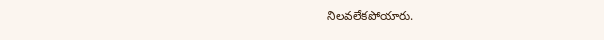నిలవలేకపోయారు.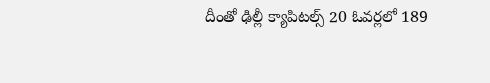దీంతో ఢిల్లీ క్యాపిటల్స్ 20 ఓవర్లలో 189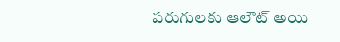పరుగులకు ఆలౌట్ అయి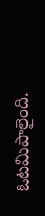ఓటమిపాలైంది.